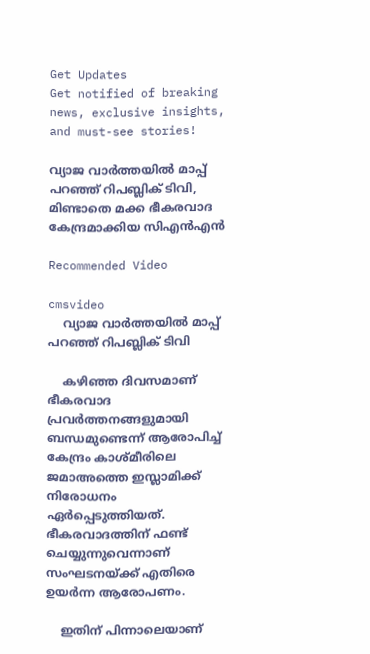Get Updates
Get notified of breaking news, exclusive insights, and must-see stories!

വ്യാജ വാര്‍ത്തയില്‍ മാപ്പ് പറഞ്ഞ് റിപബ്ലിക് ടിവി, മിണ്ടാതെ മക്ക ഭീകരവാദ കേന്ദ്രമാക്കിയ സിഎന്‍എന്‍

Recommended Video

cmsvideo
    വ്യാജ വാര്‍ത്തയില്‍ മാപ്പ് പറഞ്ഞ് റിപബ്ലിക് ടിവി

    കഴിഞ്ഞ ദിവസമാണ് ഭീകരവാദ പ്രവര്‍ത്തനങ്ങളുമായി ബന്ധമുണ്ടെന്ന് ആരോപിച്ച് കേന്ദ്രം കാശ്മീരിലെ ജമാഅത്തെ ഇസ്ലാമിക്ക് നിരോധനം ഏര്‍പ്പെടുത്തിയത്. ഭീകരവാദത്തിന് ഫണ്ട് ചെയ്യുന്നുവെന്നാണ് സംഘടനയ്ക്ക് എതിരെ ഉയര്‍ന്ന ആരോപണം.

    ഇതിന് പിന്നാലെയാണ്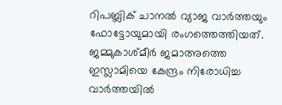റിപബ്ലിക് ചാനല്‍ വ്യാജ വാര്‍ത്തയും ഫോട്ടോയുമായി രംഗത്തെത്തിയത്. ജമ്മുകാശ്മീര്‍ ജമാഅത്തെ ഇസ്ലാമിയെ കേന്ദ്രം നിരോധിച്ച വാര്‍ത്തയില്‍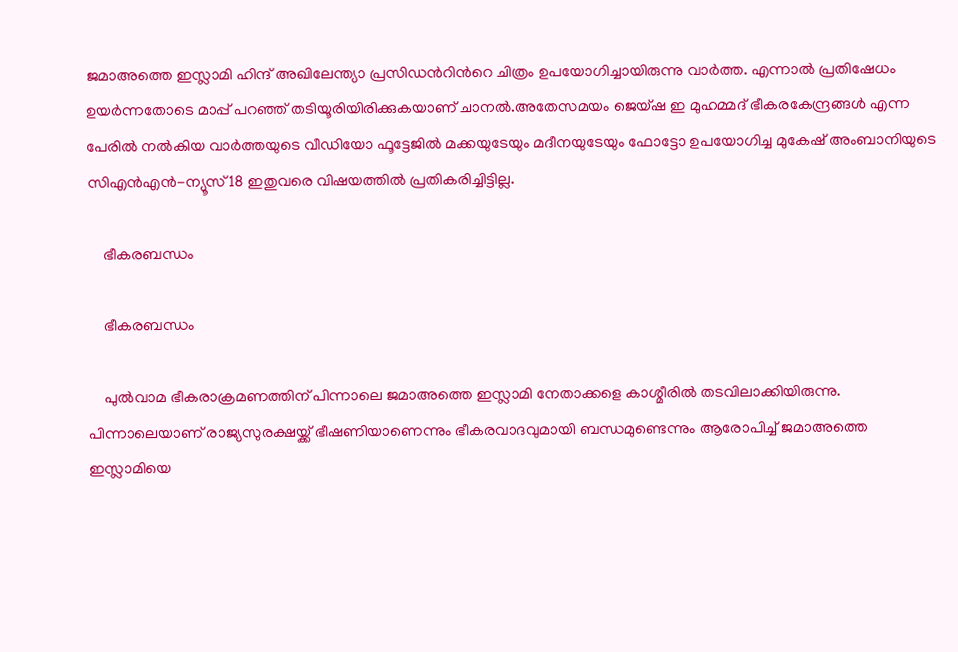ജമാഅത്തെ ഇസ്ലാമി ഹിന്ദ് അഖിലേന്ത്യാ പ്രസിഡന്‍റിന്‍റെ ചിത്രം ഉപയോഗിച്ചായിരുന്നു വാര്‍ത്ത. എന്നാല്‍ പ്രതിഷേധം ഉയര്‍ന്നതോടെ മാപ്പ് പറഞ്ഞ് തടിയൂരിയിരിക്കുകയാണ് ചാനല്‍.അതേസമയം ജെയ്ഷ ഇ മുഹമ്മദ് ഭീകരകേന്ദ്രങ്ങള്‍ എന്ന പേരില്‍ നല്‍കിയ വാര്‍ത്തയുടെ വീഡിയോ ഫൂട്ടേജില്‍ മക്കയുടേയും മദീനയുടേയും ഫോട്ടോ ഉപയോഗിച്ച മുകേഷ് അംബാനിയുടെ സിഎന്‍എന്‍-ന്യൂസ് 18 ഇതുവരെ വിഷയത്തില്‍ പ്രതികരിച്ചിട്ടില്ല.

    ഭീകരബന്ധം

    ഭീകരബന്ധം

    പുല്‍വാമ ഭീകരാക്രമണത്തിന് പിന്നാലെ ജമാഅത്തെ ഇസ്ലാമി നേതാക്കളെ കാശ്മീരില്‍ തടവിലാക്കിയിരുന്നു. പിന്നാലെയാണ് രാജ്യസുരക്ഷയ്ക്ക് ഭീഷണിയാണെന്നും ഭീകരവാദവുമായി ബന്ധമുണ്ടെന്നും ആരോപിച്ച് ജമാഅത്തെ ഇസ്ലാമിയെ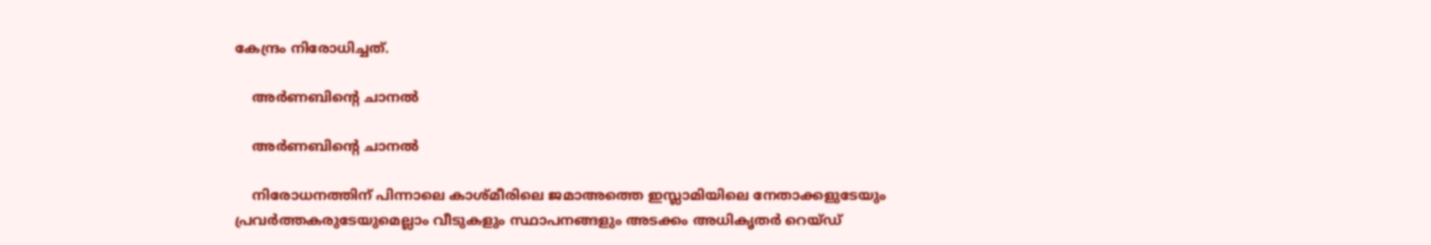കേന്ദ്രം നിരോധിച്ചത്.

    അര്‍ണബിന്‍റെ ചാനല്‍

    അര്‍ണബിന്‍റെ ചാനല്‍

    നിരോധനത്തിന് പിന്നാലെ കാശ്മീരിലെ ജമാഅത്തെ ഇസ്ലാമിയിലെ നേതാക്കളുടേയും പ്രവര്‍ത്തകരുടേയുമെല്ലാം വീടുകളും സ്ഥാപനങ്ങളും അടക്കം അധികൃതര്‍ റെയ്ഡ്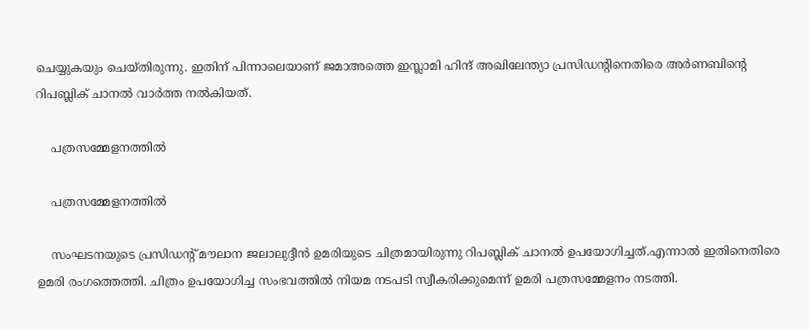ചെയ്യുകയും ചെയ്തിരുന്നു. ഇതിന് പിന്നാലെയാണ് ജമാഅത്തെ ഇസ്ലാമി ഹിന്ദ് അഖിലേന്ത്യാ പ്രസിഡന്‍റിനെതിരെ അര്‍ണബിന്‍റെ റിപബ്ലിക് ചാനല്‍ വാര്‍ത്ത നല്‍കിയത്.

    പത്രസമ്മേളനത്തില്‍

    പത്രസമ്മേളനത്തില്‍

    സംഘടനയുടെ പ്രസിഡന്‍റ് മൗലാന ജലാലുദ്ദീന്‍ ഉമരിയുടെ ചിത്രമായിരുന്നു റിപബ്ലിക് ചാനല്‍ ഉപയോഗിച്ചത്.എന്നാല്‍ ഇതിനെതിരെ ഉമരി രംഗത്തെത്തി. ചിത്രം ഉപയോഗിച്ച സംഭവത്തില്‍ നിയമ നടപടി സ്വീകരിക്കുമെന്ന് ഉമരി പത്രസമ്മേളനം നടത്തി.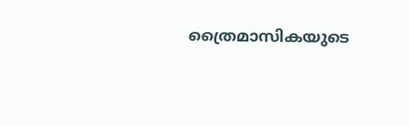ത്രൈമാസികയുടെ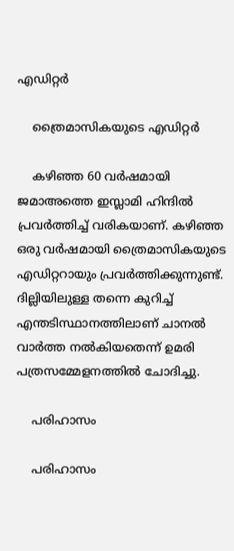എഡിറ്റര്‍

    ത്രൈമാസികയുടെ എഡിറ്റര്‍

    കഴിഞ്ഞ 60 വര്‍ഷമായി ജമാഅത്തെ ഇസ്ലാമി ഹിന്ദില്‍ പ്രവര്‍ത്തിച്ച് വരികയാണ്. കഴിഞ്ഞ ഒരു വര്‍ഷമായി ത്രൈമാസികയുടെ എഡിറ്ററായും പ്രവര്‍ത്തിക്കുന്നുണ്ട്. ദില്ലിയിലുള്ള തന്നെ കുറിച്ച് എന്തടിസ്ഥാനത്തിലാണ് ചാനല്‍ വാര്‍ത്ത നല്‍കിയതെന്ന് ഉമരി പത്രസമ്മേളനത്തില്‍ ചോദിച്ചു.

    പരിഹാസം

    പരിഹാസം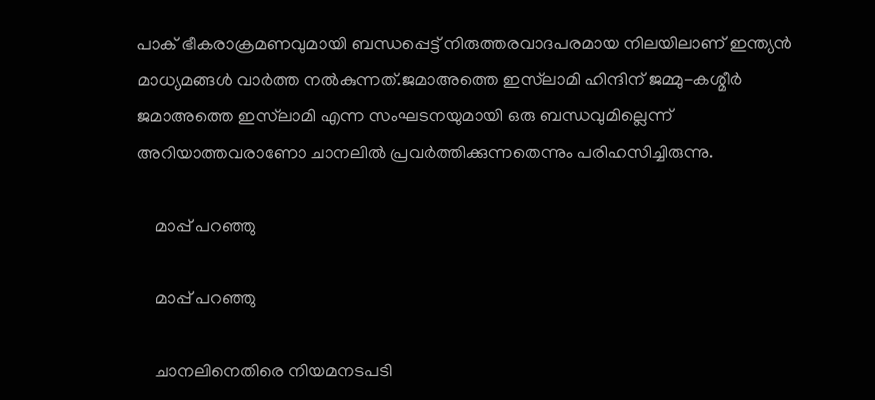പാക് ഭീകരാക്രമണവുമായി ബന്ധപ്പെട്ട് നിരുത്തരവാദപരമായ നിലയിലാണ് ഇന്ത്യന്‍ മാധ്യമങ്ങള്‍ വാര്‍ത്ത നല്‍കുന്നത്.ജമാഅത്തെ ഇസ്‌ലാമി ഹിന്ദിന് ജമ്മു-കശ്മീർ ജമാഅത്തെ ഇസ്‌ലാമി എന്ന സംഘടനയുമായി ഒരു ബന്ധവുമില്ലെന്ന് അറിയാത്തവരാണോ ചാനലില്‍ പ്രവര്‍ത്തിക്കുന്നതെന്നും പരിഹസിച്ചിരുന്നു.

    മാപ്പ് പറഞ്ഞു

    മാപ്പ് പറഞ്ഞു

    ചാനലിനെതിരെ നിയമനടപടി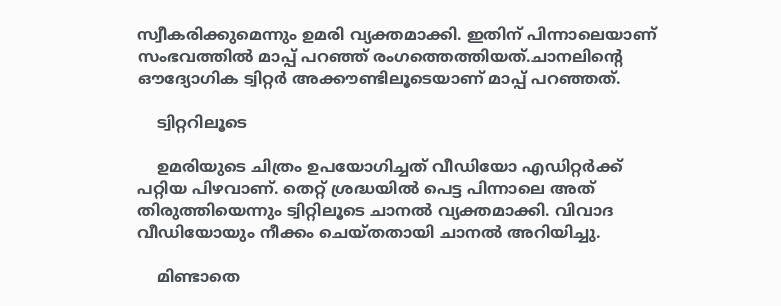സ്വീകരിക്കുമെന്നും ഉമരി വ്യക്തമാക്കി. ഇതിന് പിന്നാലെയാണ് സംഭവത്തില്‍ മാപ്പ് പറഞ്ഞ് രംഗത്തെത്തിയത്.ചാനലിന്‍റെ ഔദ്യോഗിക ട്വിറ്റര്‍ അക്കൗണ്ടിലൂടെയാണ് മാപ്പ് പറഞ്ഞത്.

    ട്വിറ്ററിലൂടെ

    ഉമരിയുടെ ചിത്രം ഉപയോഗിച്ചത് വീഡിയോ എഡിറ്റര്‍ക്ക് പറ്റിയ പിഴവാണ്. തെറ്റ് ശ്രദ്ധയില്‍ പെട്ട പിന്നാലെ അത് തിരുത്തിയെന്നും ട്വിറ്റിലൂടെ ചാനല്‍ വ്യക്തമാക്കി. വിവാദ വീഡിയോയും നീക്കം ചെയ്തതായി ചാനല്‍ അറിയിച്ചു.

    മിണ്ടാതെ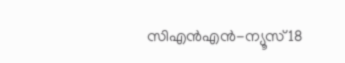സിഎന്‍എന്‍-ന്യൂസ് 18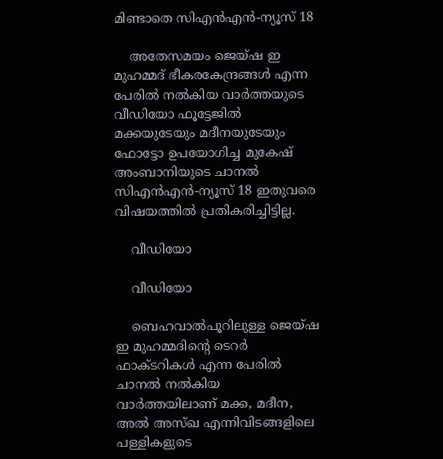മിണ്ടാതെ സിഎന്‍എന്‍-ന്യൂസ് 18

    അതേസമയം ജെയ്ഷ ഇ മുഹമ്മദ് ഭീകരകേന്ദ്രങ്ങള്‍ എന്ന പേരില്‍ നല്‍കിയ വാര്‍ത്തയുടെ വീഡിയോ ഫൂട്ടേജില്‍ മക്കയുടേയും മദീനയുടേയും ഫോട്ടോ ഉപയോഗിച്ച മുകേഷ് അംബാനിയുടെ ചാനല്‍ സിഎന്‍എന്‍-ന്യൂസ് 18 ഇതുവരെ വിഷയത്തില്‍ പ്രതികരിച്ചിട്ടില്ല.

    വീഡിയോ

    വീഡിയോ

    ബെഹവാല്‍പൂറിലുള്ള ജെയ്ഷ ഇ മുഹമ്മദിന്‍റെ ടെറര്‍ ഫാക്ടറികള്‍ എന്ന പേരില്‍ ചാനല്‍ നല്‍കിയ വാര്‍ത്തയിലാണ് മക്ക, മദീന, അല്‍ അസ്ഖ എന്നിവിടങ്ങളിലെ പള്ളികളുടെ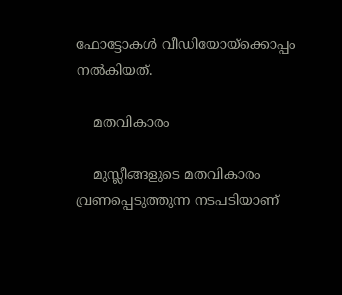ഫോട്ടോകള്‍ വീഡിയോയ്ക്കൊപ്പം നല്‍കിയത്.

    മതവികാരം

    മുസ്ലീങ്ങളുടെ മതവികാരം വ്രണപ്പെടുത്തുന്ന നടപടിയാണ്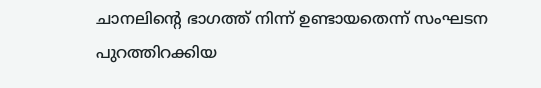ചാനലിന്റെ ഭാഗത്ത് നിന്ന് ഉണ്ടായതെന്ന് സംഘടന പുറത്തിറക്കിയ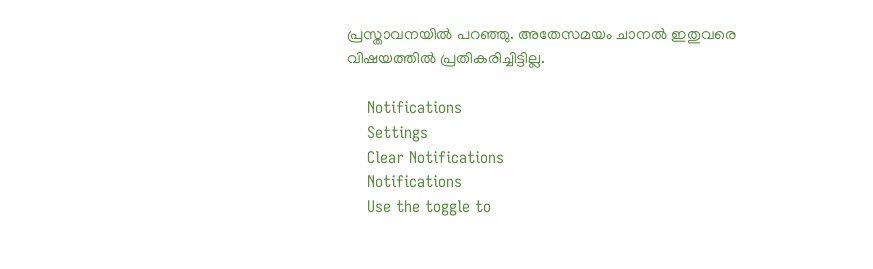പ്രസ്താവനയില്‍ പറഞ്ഞു. അതേസമയം ചാനല്‍ ഇതുവരെ വിഷയത്തില്‍ പ്രതികരിച്ചിട്ടില്ല.

    Notifications
    Settings
    Clear Notifications
    Notifications
    Use the toggle to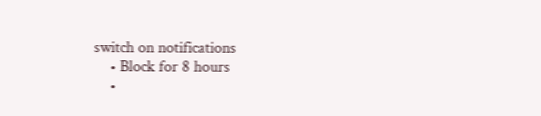switch on notifications
    • Block for 8 hours
    •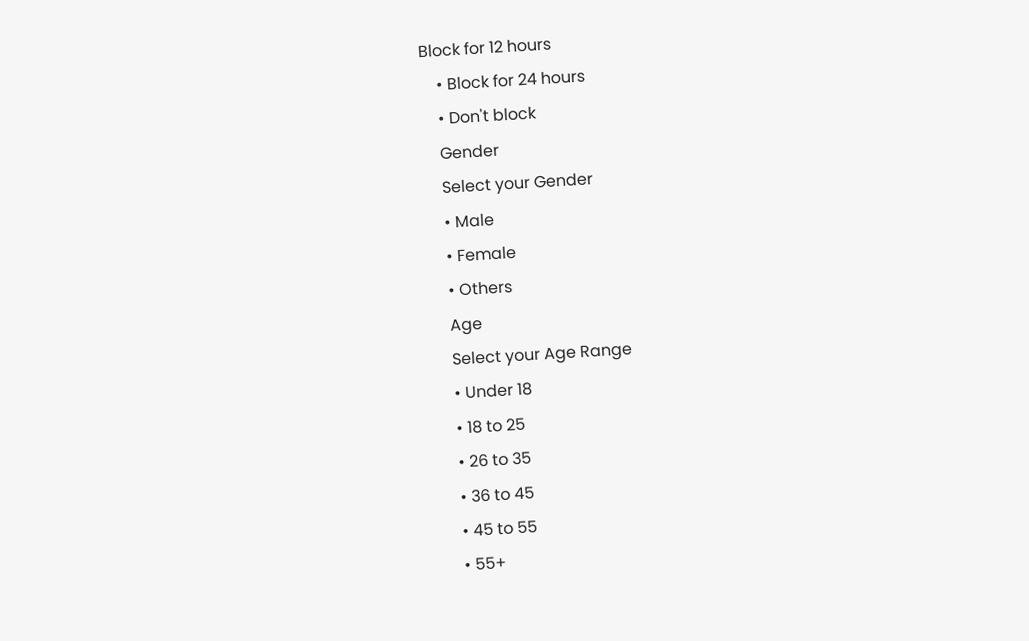Block for 12 hours
    • Block for 24 hours
    • Don't block
    Gender
    Select your Gender
    • Male
    • Female
    • Others
    Age
    Select your Age Range
    • Under 18
    • 18 to 25
    • 26 to 35
    • 36 to 45
    • 45 to 55
    • 55+